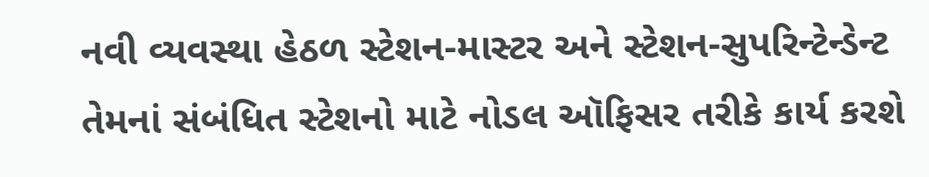નવી વ્યવસ્થા હેઠળ સ્ટેશન-માસ્ટર અને સ્ટેશન-સુપરિન્ટેન્ડેન્ટ તેમનાં સંબંધિત સ્ટેશનો માટે નોડલ ઑફિસર તરીકે કાર્ય કરશે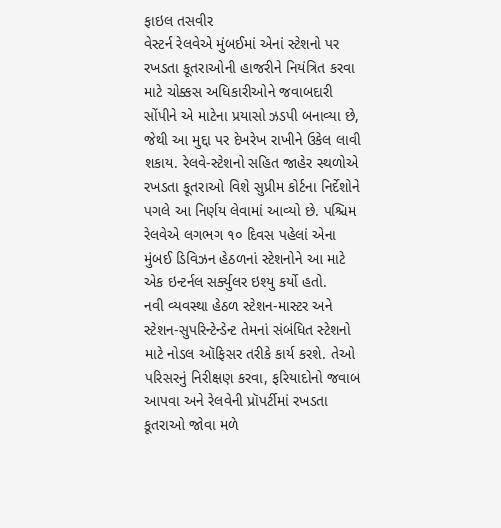ફાઇલ તસવીર
વેસ્ટર્ન રેલવેએ મુંબઈમાં એનાં સ્ટેશનો પર રખડતા કૂતરાઓની હાજરીને નિયંત્રિત કરવા માટે ચોક્કસ અધિકારીઓને જવાબદારી સોંપીને એ માટેના પ્રયાસો ઝડપી બનાવ્યા છે, જેથી આ મુદ્દા પર દેખરેખ રાખીને ઉકેલ લાવી શકાય. રેલવે-સ્ટેશનો સહિત જાહેર સ્થળોએ રખડતા કૂતરાઓ વિશે સુપ્રીમ કોર્ટના નિર્દેશોને પગલે આ નિર્ણય લેવામાં આવ્યો છે. પશ્ચિમ રેલવેએ લગભગ ૧૦ દિવસ પહેલાં એના મુંબઈ ડિવિઝન હેઠળનાં સ્ટેશનોને આ માટે એક ઇન્ટર્નલ સર્ક્યુલર ઇશ્યુ કર્યો હતો.
નવી વ્યવસ્થા હેઠળ સ્ટેશન-માસ્ટર અને સ્ટેશન-સુપરિન્ટેન્ડેન્ટ તેમનાં સંબંધિત સ્ટેશનો માટે નોડલ ઑફિસર તરીકે કાર્ય કરશે. તેઓ પરિસરનું નિરીક્ષણ કરવા, ફરિયાદોનો જવાબ આપવા અને રેલવેની પ્રૉપર્ટીમાં રખડતા કૂતરાઓ જોવા મળે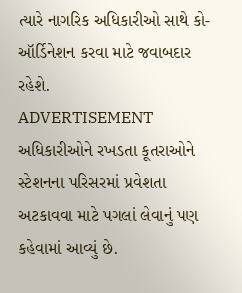ત્યારે નાગરિક અધિકારીઓ સાથે કો-ઑર્ડિનેશન કરવા માટે જવાબદાર રહેશે.
ADVERTISEMENT
અધિકારીઓને રખડતા કૂતરાઓને સ્ટેશનના પરિસરમાં પ્રવેશતા અટકાવવા માટે પગલાં લેવાનું પણ કહેવામાં આવ્યું છે.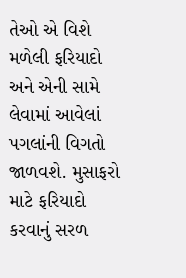તેઓ એ વિશે મળેલી ફરિયાદો અને એની સામે લેવામાં આવેલાં પગલાંની વિગતો જાળવશે. મુસાફરો માટે ફરિયાદો કરવાનું સરળ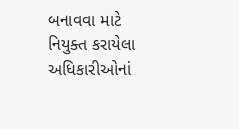બનાવવા માટે નિયુક્ત કરાયેલા અધિકારીઓનાં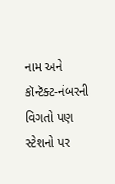નામ અને કૉન્ટૅક્ટ-નંબરની વિગતો પણ સ્ટેશનો પર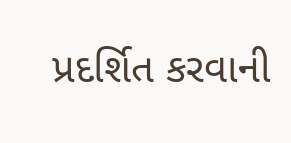પ્રદર્શિત કરવાની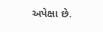અપેક્ષા છે.